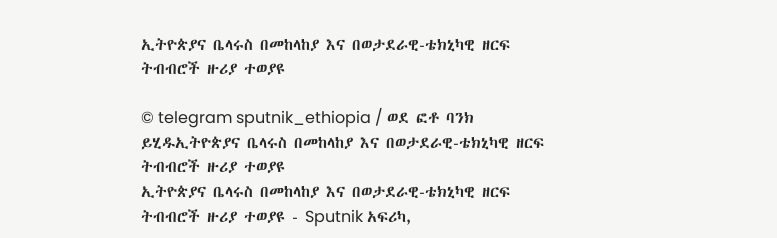ኢትዮጵያና ቤላሩስ በመከላከያ እና በወታደራዊ-ቴክኒካዊ ዘርፍ ትብብሮች ዙሪያ ተወያዩ

© telegram sputnik_ethiopia / ወደ ፎቶ ባንክ ይሂዱኢትዮጵያና ቤላሩስ በመከላከያ እና በወታደራዊ-ቴክኒካዊ ዘርፍ ትብብሮች ዙሪያ ተወያዩ
ኢትዮጵያና ቤላሩስ በመከላከያ እና በወታደራዊ-ቴክኒካዊ ዘርፍ ትብብሮች ዙሪያ ተወያዩ - Sputnik አፍሪካ,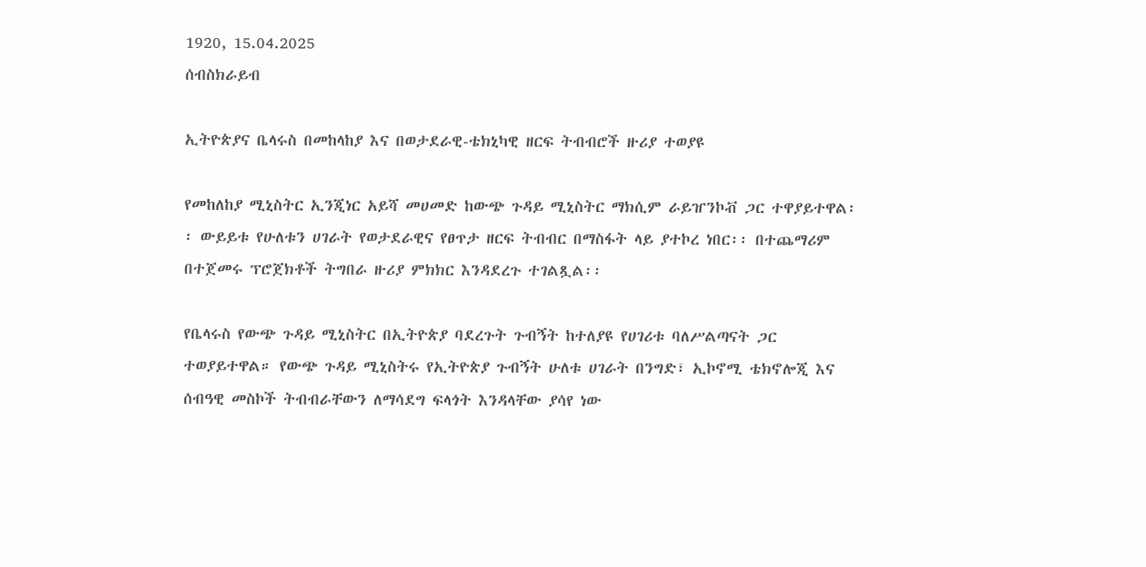1920, 15.04.2025
ሰብስክራይብ

ኢትዮጵያና ቤላሩስ በመከላከያ እና በወታደራዊ-ቴክኒካዊ ዘርፍ ትብብሮች ዙሪያ ተወያዩ

የመከለከያ ሚኒስትር ኢንጂነር አይሻ መሀመድ ከውጭ ጉዳይ ሚኒስትር ማክሲም ራይዠንኮቭ ጋር ተዋያይተዋል፡፡ ውይይቱ የሁለቱን ሀገራት የወታደራዊና የፀጥታ ዘርፍ ትብብር በማስፋት ላይ ያተኮረ ነበር፡፡ በተጨማሪም በተጀመሩ ፕሮጀክቶች ትግበራ ዙሪያ ምክክር እንዳደረጉ ተገልጿል፡፡

የቤላሩስ የውጭ ጉዳይ ሚኒስትር በኢትዮጵያ ባደረጉት ጉብኝት ከተለያዩ የሀገሪቱ ባለሥልጣናት ጋር ተወያይተዋል። የውጭ ጉዳይ ሚኒስትሩ የኢትዮጵያ ጉብኝት ሁለቱ ሀገራት በንግድ፣ ኢኮኖሚ ቴክኖሎጂ እና ሰብዓዊ መስኮች ትብብራቸውን ለማሳደግ ፍላጎት እንዳላቸው ያሳየ ነው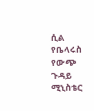ሲል የቤላሩስ የውጭ ጉዳይ ሚኒስቴር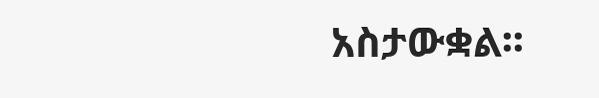አስታውቋል፡፡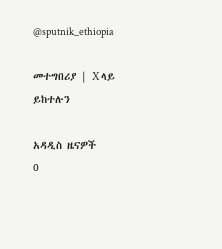@sputnik_ethiopia

መተግበሪያ | X ላይ ይከተሉን

አዳዲስ ዜናዎች
0